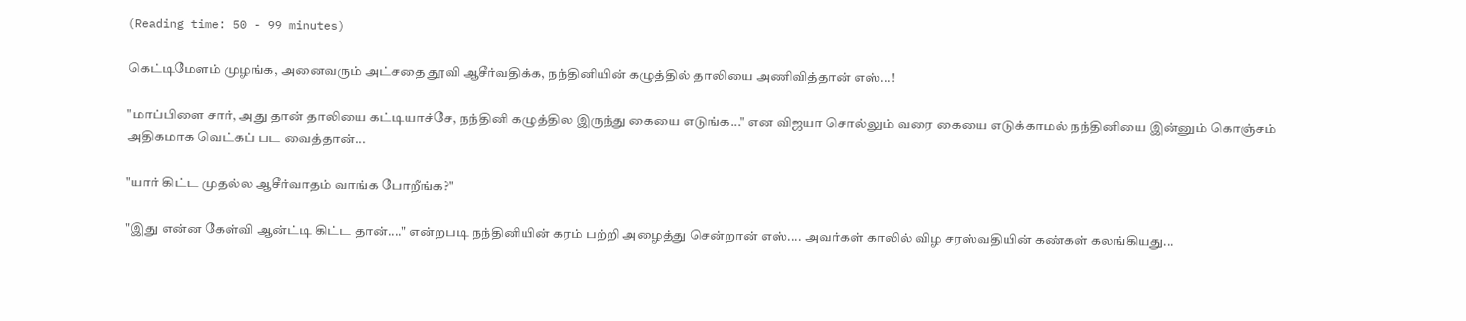(Reading time: 50 - 99 minutes)

கெட்டிமேளம் முழங்க, அனைவரும் அட்சதை தூவி ஆசீர்வதிக்க, நந்தினியின் கழுத்தில் தாலியை அணிவித்தான் எஸ்...!

"மாப்பிளை சார், அது தான் தாலியை கட்டியாச்சே, நந்தினி கழுத்தில இருந்து கையை எடுங்க..." என விஜயா சொல்லும் வரை கையை எடுக்காமல் நந்தினியை இன்னும் கொஞ்சம் அதிகமாக வெட்கப் பட வைத்தான்...

"யார் கிட்ட முதல்ல ஆசீர்வாதம் வாங்க போறீங்க?"

"இது என்ன கேள்வி ஆன்ட்டி கிட்ட தான்...." என்றபடி நந்தினியின் கரம் பற்றி அழைத்து சென்றான் எஸ்.... அவர்கள் காலில் விழ சரஸ்வதியின் கண்கள் கலங்கியது...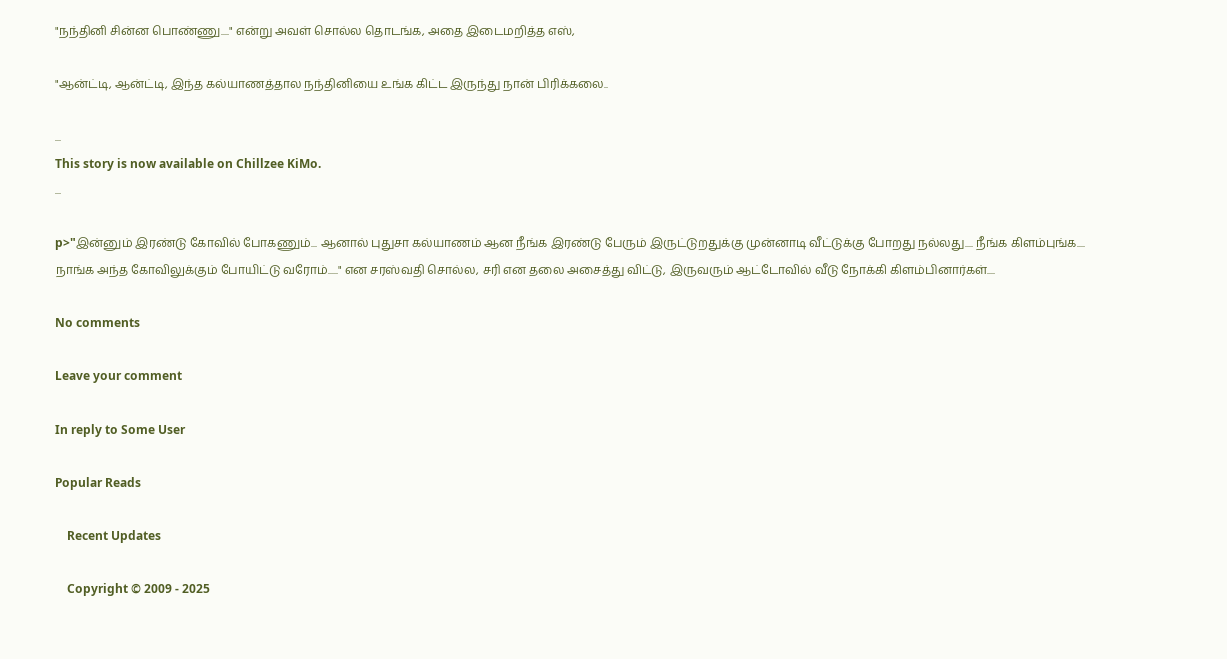"நந்தினி சின்ன பொண்ணு...." என்று அவள் சொல்ல தொடங்க, அதை இடைமறித்த எஸ்,

"ஆன்ட்டி, ஆன்ட்டி, இந்த கல்யாணத்தால நந்தினியை உங்க கிட்ட இருந்து நான் பிரிக்கலை..

...
This story is now available on Chillzee KiMo.
...

p>"இன்னும் இரண்டு கோவில் போகணும்... ஆனால் புதுசா கல்யாணம் ஆன நீங்க இரண்டு பேரும் இருட்டுறதுக்கு முன்னாடி வீட்டுக்கு போறது நல்லது.... நீங்க கிளம்புங்க.... நாங்க அந்த கோவிலுக்கும் போயிட்டு வரோம்....." என சரஸ்வதி சொல்ல, சரி என தலை அசைத்து விட்டு, இருவரும் ஆட்டோவில் வீடு நோக்கி கிளம்பினார்கள்....

No comments

Leave your comment

In reply to Some User

Popular Reads

    Recent Updates

    Copyright © 2009 - 2025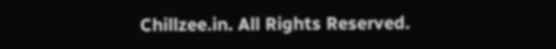Chillzee.in. All Rights Reserved.